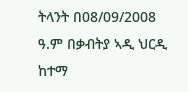ትላንት በ08/09/2008 ዓ.ም በቃብትያ ኣዲ ህርዲ ከተማ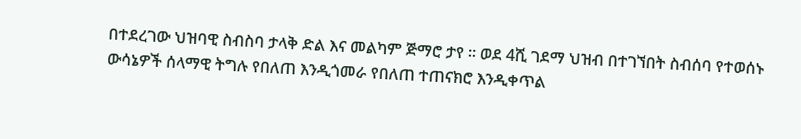በተደረገው ህዝባዊ ስብስባ ታላቅ ድል እና መልካም ጅማሮ ታየ ። ወደ 4ሺ ገደማ ህዝብ በተገኘበት ስብሰባ የተወሰኑ ውሳኔዎች ሰላማዊ ትግሉ የበለጠ እንዲጎመራ የበለጠ ተጠናክሮ እንዲቀጥል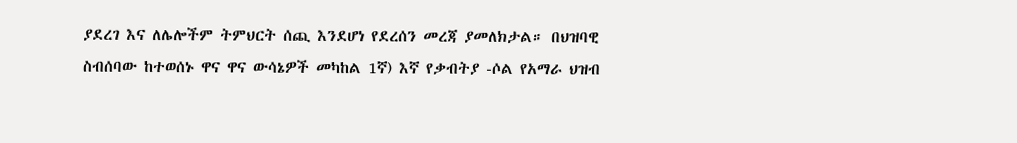ያደረገ እና ለሌሎችም ትምህርት ሰጪ እንደሆነ የደረሰን መረጃ ያመለክታል። በህዝባዊ ስብሰባው ከተወሰኑ ዋና ዋና ውሳኔዎች መካከል 1ኛ) እኛ የቃብትያ -ሶል የአማራ ህዝብ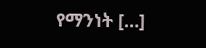የማንነት […]